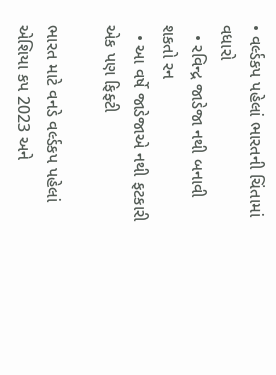• વર્લ્ડકપ પહેલાં ભારતની ચિંતામાં વધારો
  • રવિન્દ્ર જાડેજા નથી બનાવી શકતો રન
  • આ વર્ષે જાડેજાએ નથી ફટકારી એક પણ ફિફ્ટી

ભારત માટે વનડે વર્લ્ડકપ પહેલાં એશિયા કપ 2023 અને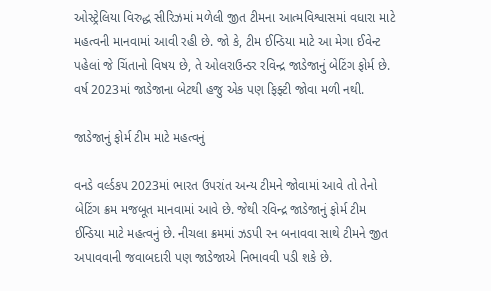ઓસ્ટ્રેલિયા વિરુદ્ધ સીરિઝમાં મળેલી જીત ટીમના આત્મવિશ્વાસમાં વધારા માટે મહત્વની માનવામાં આવી રહી છે. જો કે, ટીમ ઈન્ડિયા માટે આ મેગા ઈવેન્ટ પહેલાં જે ચિંતાનો વિષય છે, તે ઓલરાઉન્ડર રવિન્દ્ર જાડેજાનું બેટિંગ ફોર્મ છે. વર્ષ 2023માં જાડેજાના બેટથી હજુ એક પણ ફિફ્ટી જોવા મળી નથી.

જાડેજાનું ફોર્મ ટીમ માટે મહત્વનું

વનડે વર્લ્ડકપ 2023માં ભારત ઉપરાંત અન્ય ટીમને જોવામાં આવે તો તેનો બેટિંગ ક્રમ મજબૂત માનવામાં આવે છે. જેથી રવિન્દ્ર જાડેજાનું ફોર્મ ટીમ ઈન્ડિયા માટે મહત્વનું છે. નીચલા ક્રમમાં ઝડપી રન બનાવવા સાથે ટીમને જીત અપાવવાની જવાબદારી પણ જાડેજાએ નિભાવવી પડી શકે છે.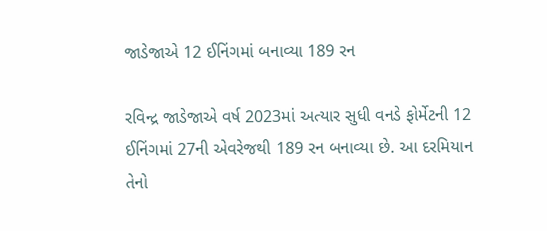જાડેજાએ 12 ઈનિંગમાં બનાવ્યા 189 રન

રવિન્દ્ર જાડેજાએ વર્ષ 2023માં અત્યાર સુધી વનડે ફોર્મેટની 12 ઈનિંગમાં 27ની એવરેજથી 189 રન બનાવ્યા છે. આ દરમિયાન તેનો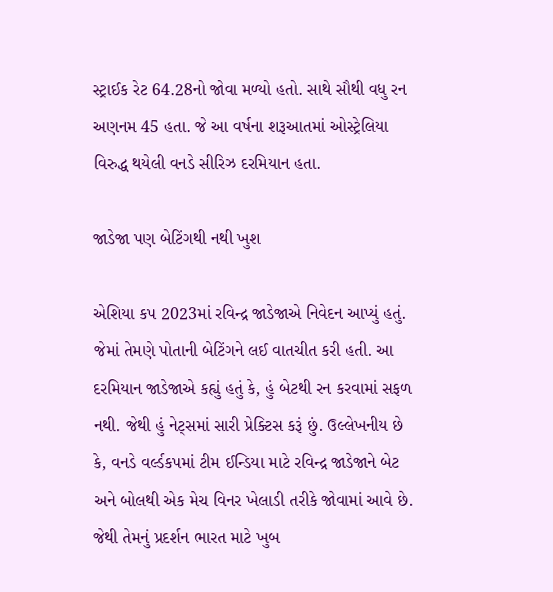સ્ટ્રાઈક રેટ 64.28નો જોવા મળ્યો હતો. સાથે સૌથી વધુ રન અણનમ 45 હતા. જે આ વર્ષના શરૂઆતમાં ઓસ્ટ્રેલિયા વિરુદ્ધ થયેલી વનડે સીરિઝ દરમિયાન હતા.

જાડેજા પણ બેટિંગથી નથી ખુશ

એશિયા કપ 2023માં રવિન્દ્ર જાડેજાએ નિવેદન આપ્યું હતું. જેમાં તેમણે પોતાની બેટિંગને લઈ વાતચીત કરી હતી. આ દરમિયાન જાડેજાએ કહ્યું હતું કે, હું બેટથી રન કરવામાં સફળ નથી. જેથી હું નેટ્સમાં સારી પ્રેક્ટિસ કરૂં છું. ઉલ્લેખનીય છે કે, વનડે વર્લ્ડકપમાં ટીમ ઈન્ડિયા માટે રવિન્દ્ર જાડેજાને બેટ અને બોલથી એક મેચ વિનર ખેલાડી તરીકે જોવામાં આવે છે. જેથી તેમનું પ્રદર્શન ભારત માટે ખુબ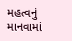મહત્વનું માનવામાં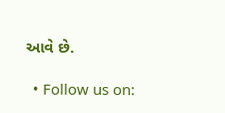આવે છે.

  • Follow us on: